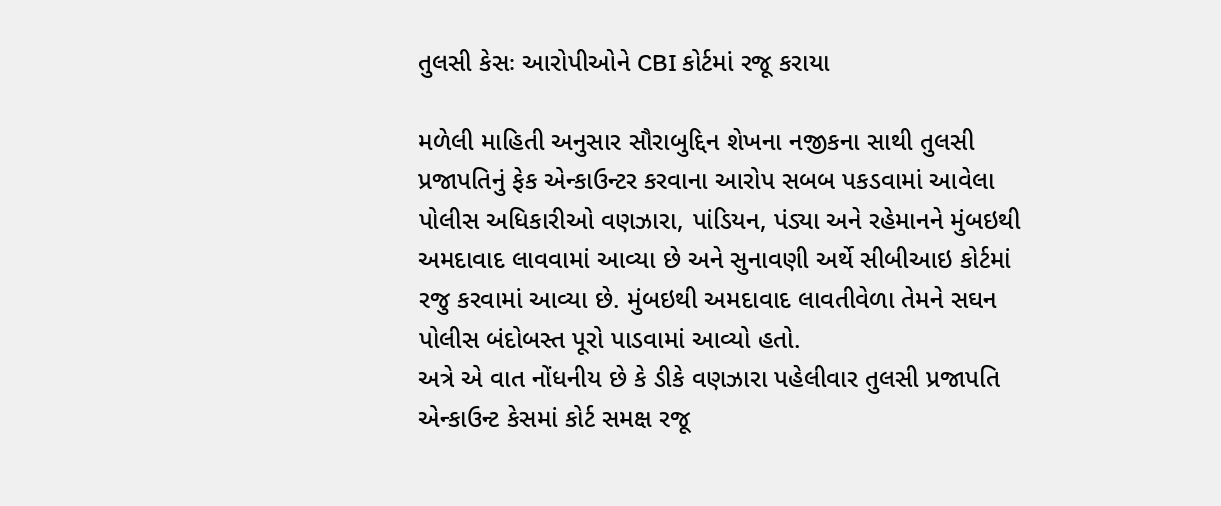તુલસી કેસઃ આરોપીઓને CBI કોર્ટમાં રજૂ કરાયા

મળેલી માહિતી અનુસાર સૌરાબુદ્દિન શેખના નજીકના સાથી તુલસી પ્રજાપતિનું ફેક એન્કાઉન્ટર કરવાના આરોપ સબબ પકડવામાં આવેલા પોલીસ અધિકારીઓ વણઝારા, પાંડિયન, પંડ્યા અને રહેમાનને મુંબઇથી અમદાવાદ લાવવામાં આવ્યા છે અને સુનાવણી અર્થે સીબીઆઇ કોર્ટમાં રજુ કરવામાં આવ્યા છે. મુંબઇથી અમદાવાદ લાવતીવેળા તેમને સઘન પોલીસ બંદોબસ્ત પૂરો પાડવામાં આવ્યો હતો.
અત્રે એ વાત નોંધનીય છે કે ડીકે વણઝારા પહેલીવાર તુલસી પ્રજાપતિ એન્કાઉન્ટ કેસમાં કોર્ટ સમક્ષ રજૂ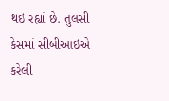થઇ રહ્યાં છે. તુલસી કેસમાં સીબીઆઇએ કરેલી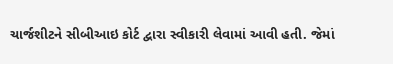ચાર્જશીટને સીબીઆઇ કોર્ટ દ્વારા સ્વીકારી લેવામાં આવી હતી. જેમાં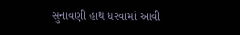સુનાવણી હાથ ધરવામાં આવી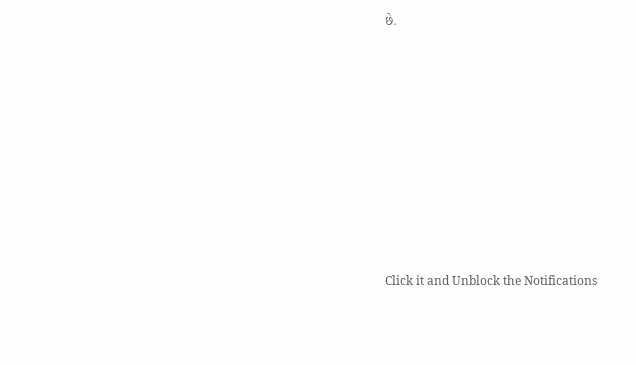છે.












Click it and Unblock the Notifications